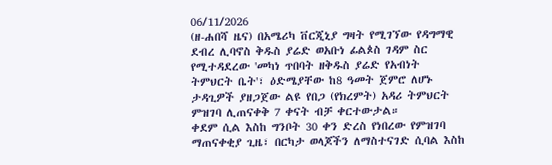06/11/2026
(ዘ-ሐበሻ ዜና) በአሜሪካ ቨርጂኒያ ግዛት የሚገኘው የዳግማዊ ደብረ ሊባኖስ ቅዱስ ያሬድ ወአቡነ ፊልጶስ ገዳም ስር የሚተዳደረው 'መካነ ጥበባት ዘቅዱስ ያሬድ የአብነት ትምህርት ቤት'፣ ዕድሜያቸው ከ8 ዓመት ጀምሮ ለሆኑ ታዳጊዎች ያዘጋጀው ልዩ የበጋ (የክረምት) አዳሪ ትምህርት ምዝገባ ሊጠናቀቅ 7 ቀናት ብቻ ቀርተውታል።
ቀደም ሲል እስከ ግንቦት 30 ቀን ድረስ የነበረው የምዝገባ ማጠናቀቂያ ጊዜ፣ በርካታ ወላጆችን ለማስተናገድ ሲባል እስከ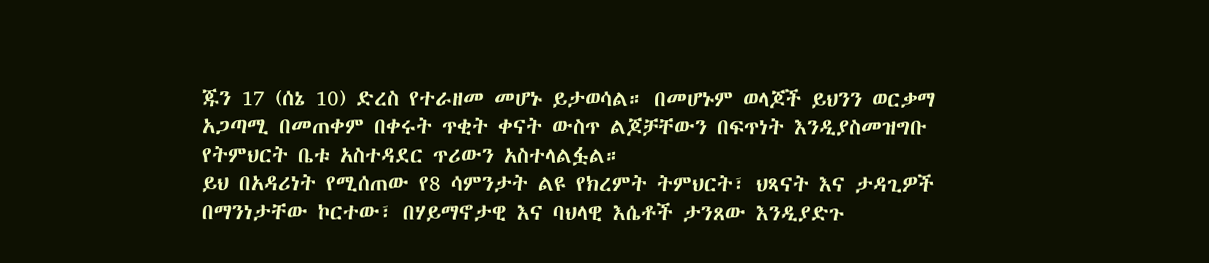ጁን 17 (ሰኔ 10) ድረስ የተራዘመ መሆኑ ይታወሳል። በመሆኑም ወላጆች ይህንን ወርቃማ አጋጣሚ በመጠቀም በቀሩት ጥቂት ቀናት ውስጥ ልጆቻቸውን በፍጥነት እንዲያስመዝግቡ የትምህርት ቤቱ አስተዳደር ጥሪውን አስተላልፏል።
ይህ በአዳሪነት የሚሰጠው የ8 ሳምንታት ልዩ የክረምት ትምህርት፣ ህጻናት እና ታዳጊዎች በማንነታቸው ኮርተው፣ በሃይማኖታዊ እና ባህላዊ እሴቶች ታንጸው እንዲያድጉ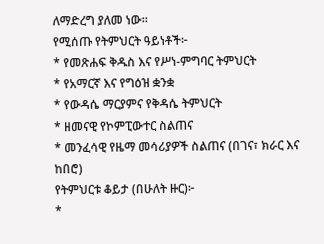ለማድረግ ያለመ ነው።
የሚሰጡ የትምህርት ዓይነቶች፦
* የመጽሐፍ ቅዱስ እና የሥነ-ምግባር ትምህርት
* የአማርኛ እና የግዕዝ ቋንቋ
* የውዳሴ ማርያምና የቅዳሴ ትምህርት
* ዘመናዊ የኮምፒውተር ስልጠና
* መንፈሳዊ የዜማ መሳሪያዎች ስልጠና (በገና፣ ክራር እና ከበሮ)
የትምህርቱ ቆይታ (በሁለት ዙር)፦
*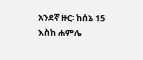አንደኛ ዙር፡ ከሰኔ 15 እስከ ሐምሌ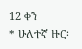12 ቀን
* ሁለተኛ ዙር፡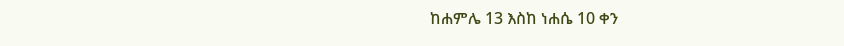ከሐምሌ 13 እስከ ነሐሴ 10 ቀን